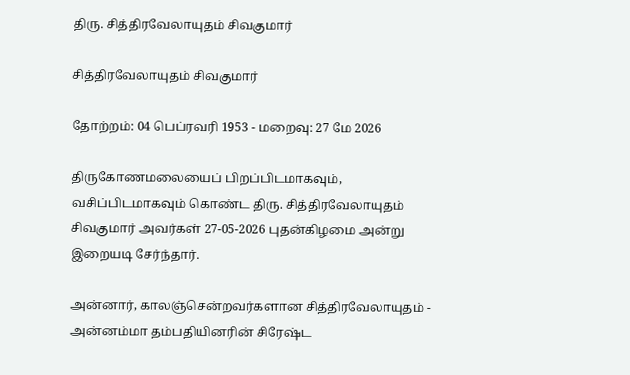திரு. சித்திரவேலாயுதம் சிவகுமார்

சித்திரவேலாயுதம் சிவகுமார்

தோற்றம்: 04 பெப்ரவரி 1953 - மறைவு: 27 மே 2026

திருகோணமலையைப் பிறப்பிடமாகவும், வசிப்பிடமாகவும் கொண்ட திரு. சித்திரவேலாயுதம் சிவகுமார் அவர்கள் 27-05-2026 புதன்கிழமை அன்று இறையடி சேர்ந்தார்.

அன்னார், காலஞ்சென்றவர்களான சித்திரவேலாயுதம் - அன்னம்மா தம்பதியினரின் சிரேஷ்ட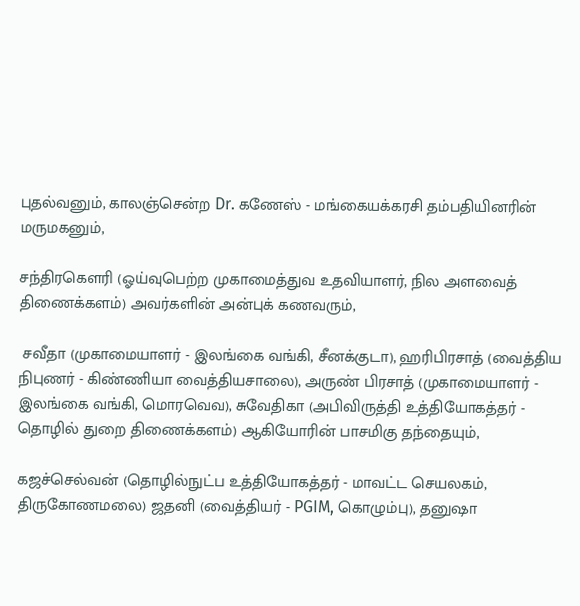புதல்வனும், காலஞ்சென்ற Dr. கணேஸ் - மங்கையக்கரசி தம்பதியினரின் மருமகனும்,

சந்திரகௌரி (ஓய்வுபெற்ற முகாமைத்துவ உதவியாளர், நில அளவைத் திணைக்களம்) அவர்களின் அன்புக் கணவரும்,

 சவீதா (முகாமையாளர் - இலங்கை வங்கி, சீனக்குடா), ஹரிபிரசாத் (வைத்திய நிபுணர் - கிண்ணியா வைத்தியசாலை), அருண் பிரசாத் (முகாமையாளர் - இலங்கை வங்கி, மொரவெவ), சுவேதிகா (அபிவிருத்தி உத்தியோகத்தர் - தொழில் துறை திணைக்களம்) ஆகியோரின் பாசமிகு தந்தையும்,

கஜச்செல்வன் (தொழில்நுட்ப உத்தியோகத்தர் - மாவட்ட செயலகம், திருகோணமலை) ஜதனி (வைத்தியர் - PGIM, கொழும்பு), தனுஷா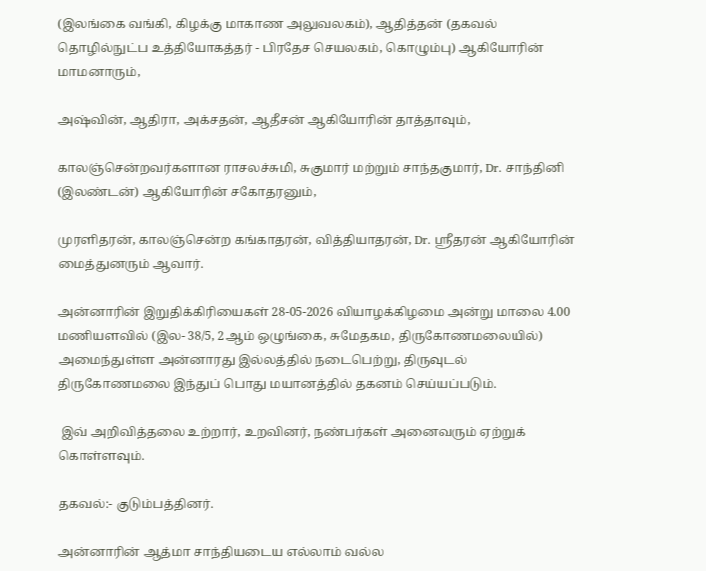(இலங்கை வங்கி, கிழக்கு மாகாண அலுவலகம்), ஆதித்தன் (தகவல் தொழில்நுட்ப உத்தியோகத்தர் - பிரதேச செயலகம், கொழும்பு) ஆகியோரின் மாமனாரும்,

அஷ்வின், ஆதிரா, அக்சதன், ஆதீசன் ஆகியோரின் தாத்தாவும்,

காலஞ்சென்றவர்களான ராசலச்சுமி, சுகுமார் மற்றும் சாந்தகுமார், Dr. சாந்தினி (இலண்டன்) ஆகியோரின் சகோதரனும்,

முரளிதரன், காலஞ்சென்ற கங்காதரன், வித்தியாதரன், Dr. ஸ்ரீதரன் ஆகியோரின் மைத்துனரும் ஆவார்.

அன்னாரின் இறுதிக்கிரியைகள் 28-05-2026 வியாழக்கிழமை அன்று மாலை 4.00 மணியளவில் (இல- 38/5, 2ஆம் ஒழுங்கை, சுமேதகம, திருகோணமலையில்) அமைந்துள்ள அன்னாரது இல்லத்தில் நடைபெற்று, திருவுடல் திருகோணமலை இந்துப் பொது மயானத்தில் தகனம் செய்யப்படும்.

 இவ் அறிவித்தலை உற்றார், உறவினர், நண்பர்கள் அனைவரும் ஏற்றுக் கொள்ளவும்.

தகவல்:- குடும்பத்தினர்.

அன்னாரின் ஆத்மா சாந்தியடைய எல்லாம் வல்ல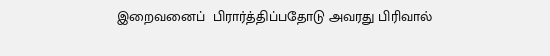இறைவனைப்  பிரார்த்திப்பதோடு அவரது பிரிவால்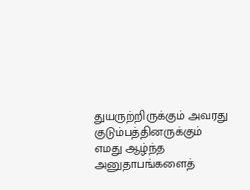துயருற்றிருக்கும் அவரது குடும்பத்தினருக்கும் எமது ஆழ்ந்த அனுதாபங்களைத்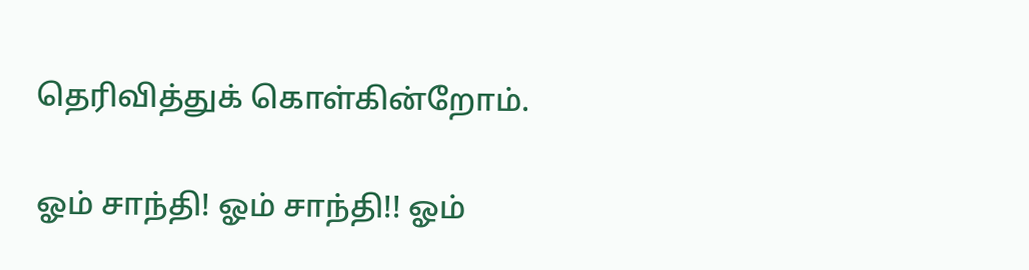தெரிவித்துக் கொள்கின்றோம்.

ஓம் சாந்தி! ஓம் சாந்தி!! ஓம்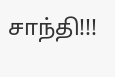சாந்தி!!!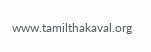www.tamilthakaval.org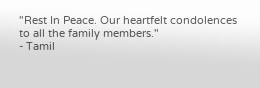"Rest In Peace. Our heartfelt condolences to all the family members."
- Tamil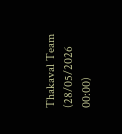Thakaval Team (28/05/2026 00:00)